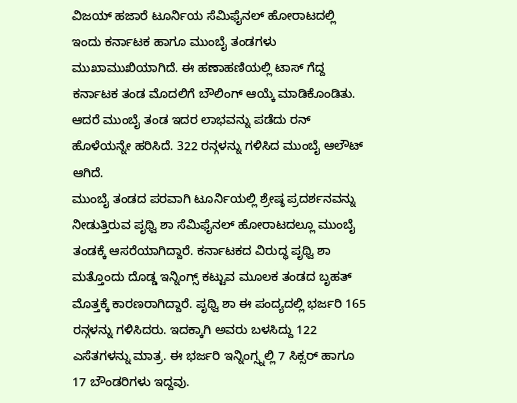ವಿಜಯ್ ಹಜಾರೆ ಟೂರ್ನಿಯ ಸೆಮಿಫೈನಲ್ ಹೋರಾಟದಲ್ಲಿ ಇಂದು ಕರ್ನಾಟಕ ಹಾಗೂ ಮುಂಬೈ ತಂಡಗಳು ಮುಖಾಮುಖಿಯಾಗಿದೆ. ಈ ಹಣಾಹಣಿಯಲ್ಲಿ ಟಾಸ್ ಗೆದ್ದ ಕರ್ನಾಟಕ ತಂಡ ಮೊದಲಿಗೆ ಬೌಲಿಂಗ್ ಆಯ್ಕೆ ಮಾಡಿಕೊಂಡಿತು. ಆದರೆ ಮುಂಬೈ ತಂಡ ಇದರ ಲಾಭವನ್ನು ಪಡೆದು ರನ್ ಹೊಳೆಯನ್ನೇ ಹರಿಸಿದೆ. 322 ರನ್ಗಳನ್ನು ಗಳಿಸಿದ ಮುಂಬೈ ಆಲೌಟ್ ಆಗಿದೆ.
ಮುಂಬೈ ತಂಡದ ಪರವಾಗಿ ಟೂರ್ನಿಯಲ್ಲಿ ಶ್ರೇಷ್ಠ ಪ್ರದರ್ಶನವನ್ನು ನೀಡುತ್ತಿರುವ ಪೃಥ್ವಿ ಶಾ ಸೆಮಿಫೈನಲ್ ಹೋರಾಟದಲ್ಲೂ ಮುಂಬೈ ತಂಡಕ್ಕೆ ಆಸರೆಯಾಗಿದ್ದಾರೆ. ಕರ್ನಾಟಕದ ವಿರುದ್ಧ ಪೃಥ್ವಿ ಶಾ ಮತ್ತೊಂದು ದೊಡ್ಡ ಇನ್ನಿಂಗ್ಸ್ ಕಟ್ಟುವ ಮೂಲಕ ತಂಡದ ಬೃಹತ್ ಮೊತ್ತಕ್ಕೆ ಕಾರಣರಾಗಿದ್ದಾರೆ. ಪೃಥ್ವಿ ಶಾ ಈ ಪಂದ್ಯದಲ್ಲಿ ಭರ್ಜರಿ 165 ರನ್ಗಳನ್ನು ಗಳಿಸಿದರು. ಇದಕ್ಕಾಗಿ ಅವರು ಬಳಸಿದ್ದು 122 ಎಸೆತಗಳನ್ನು ಮಾತ್ರ. ಈ ಭರ್ಜರಿ ಇನ್ನಿಂಗ್ಸ್ನಲ್ಲಿ 7 ಸಿಕ್ಸರ್ ಹಾಗೂ 17 ಬೌಂಡರಿಗಳು ಇದ್ದವು.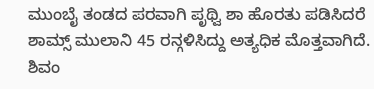ಮುಂಬೈ ತಂಡದ ಪರವಾಗಿ ಪೃಥ್ವಿ ಶಾ ಹೊರತು ಪಡಿಸಿದರೆ ಶಾಮ್ಸ್ ಮುಲಾನಿ 45 ರನ್ಗಳಿಸಿದ್ದು ಅತ್ಯಧಿಕ ಮೊತ್ತವಾಗಿದೆ. ಶಿವಂ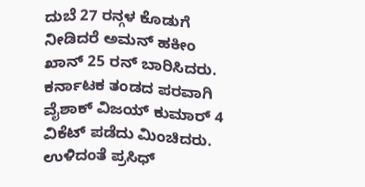ದುಬೆ 27 ರನ್ಗಳ ಕೊಡುಗೆ ನೀಡಿದರೆ ಅಮನ್ ಹಕೀಂ ಖಾನ್ 25 ರನ್ ಬಾರಿಸಿದರು.
ಕರ್ನಾಟಕ ತಂಡದ ಪರವಾಗಿ ವೈಶಾಕ್ ವಿಜಯ್ ಕುಮಾರ್ 4 ವಿಕೆಟ್ ಪಡೆದು ಮಿಂಚಿದರು. ಉಳಿದಂತೆ ಪ್ರಸಿಧ್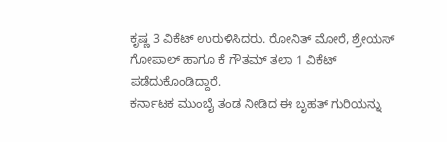ಕೃಷ್ಣ 3 ವಿಕೆಟ್ ಉರುಳಿಸಿದರು. ರೋನಿತ್ ಮೋರೆ, ಶ್ರೇಯಸ್ ಗೋಪಾಲ್ ಹಾಗೂ ಕೆ ಗೌತಮ್ ತಲಾ 1 ವಿಕೆಟ್ ಪಡೆದುಕೊಂಡಿದ್ದಾರೆ.
ಕರ್ನಾಟಕ ಮುಂಬೈ ತಂಡ ನೀಡಿದ ಈ ಬೃಹತ್ ಗುರಿಯನ್ನು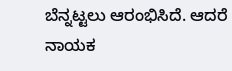ಬೆನ್ನಟ್ಟಲು ಆರಂಭಿಸಿದೆ. ಆದರೆ ನಾಯಕ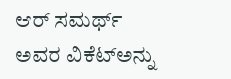ಆರ್ ಸಮರ್ಥ್ ಅವರ ವಿಕೆಟ್ಅನ್ನು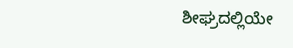ಶೀಘ್ರದಲ್ಲಿಯೇ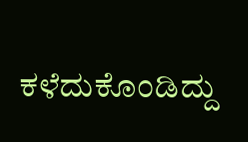ಕಳೆದುಕೊಂಡಿದ್ದು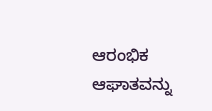ಆರಂಭಿಕ ಆಘಾತವನ್ನು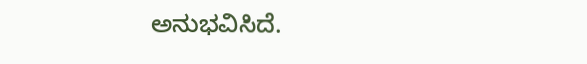ಅನುಭವಿಸಿದೆ.